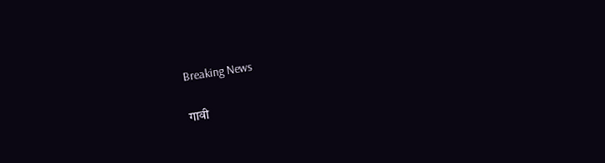Breaking News

गावी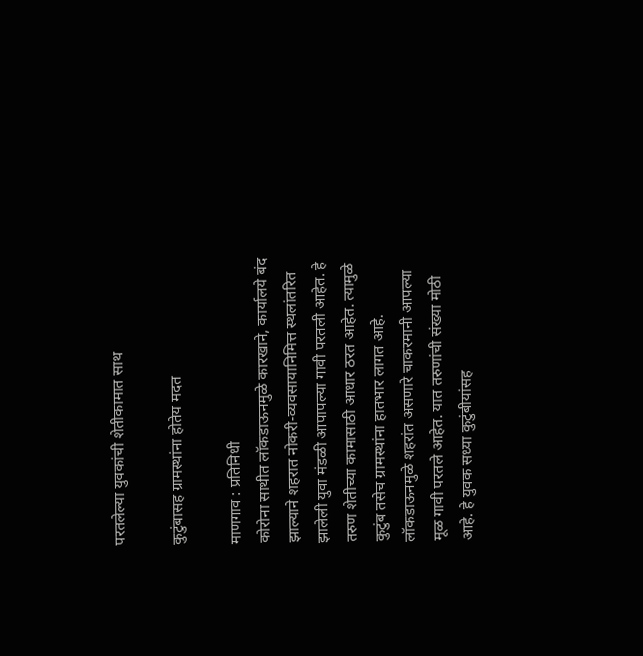परतलेल्या युवकांची शेतीकामात साथ

कुटुंबासह ग्रामस्थांना होतेय मदत

माणगाव : प्रतिनिधी
कोरोना साथीत लॉकडाऊनमुळे कारखाने, कार्यालये बंद झाल्याने शहरात नोकरी-व्यवसायानिमित्त स्थलांतरित झालेली युवा मंडळी आपापल्या गावी परतली आहेत. हे तरुण शेतीच्या कामासाठी आधार ठरत आहेत. त्यामुळे कुटुंब तसेच ग्रामस्थांना हातभार लागत आहे.
लॉकडाऊनमुळे शहरांत असणारे चाकरमानी आपल्या मूळ गावी परतले आहेत. यात तरुणांची संख्या मोठी आहे. हे युवक सध्या कुटुंबीयांसह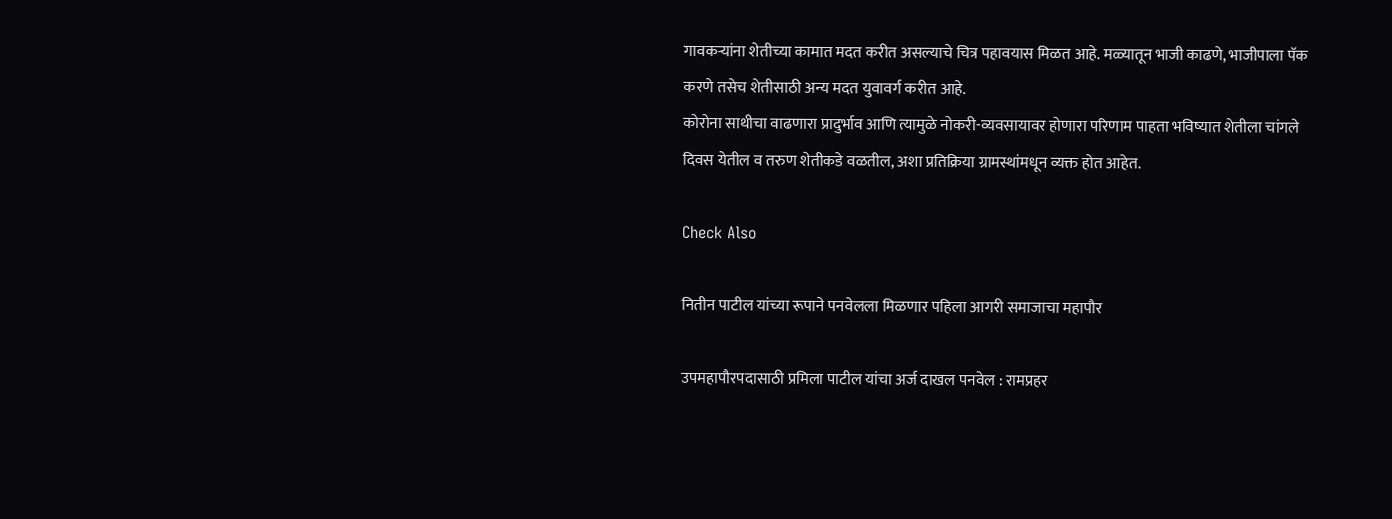गावकर्‍यांना शेतीच्या कामात मदत करीत असल्याचे चित्र पहावयास मिळत आहे. मळ्यातून भाजी काढणे, भाजीपाला पॅक करणे तसेच शेतीसाठी अन्य मदत युवावर्ग करीत आहे.
कोरोना साथीचा वाढणारा प्रादुर्भाव आणि त्यामुळे नोकरी-व्यवसायावर होणारा परिणाम पाहता भविष्यात शेतीला चांगले दिवस येतील व तरुण शेतीकडे वळतील, अशा प्रतिक्रिया ग्रामस्थांमधून व्यक्त होत आहेत.

Check Also

नितीन पाटील यांच्या रूपाने पनवेलला मिळणार पहिला आगरी समाजाचा महापौर

उपमहापौरपदासाठी प्रमिला पाटील यांचा अर्ज दाखल पनवेल : रामप्रहर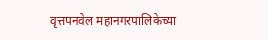वृत्तपनवेल महानगरपालिकेच्या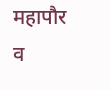महापौर व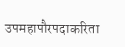उपमहापौरपदाकरिता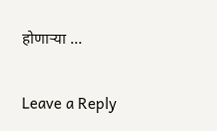होणार्‍या …

Leave a Reply